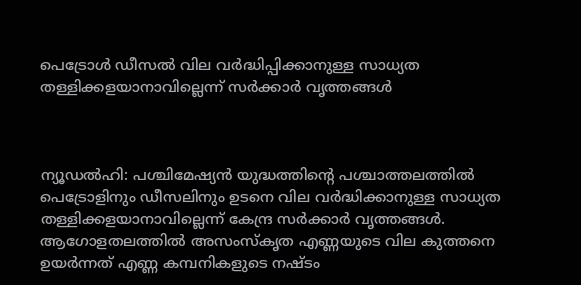പെട്രോൾ ഡീസൽ വില വർദ്ധിപ്പിക്കാനുള്ള സാധ്യത തള്ളിക്കളയാനാവില്ലെന്ന് സർക്കാർ വൃത്തങ്ങൾ



ന്യൂഡൽഹി: പശ്ചിമേഷ്യൻ യുദ്ധത്തിന്റെ പശ്ചാത്തലത്തിൽ പെട്രോളിനും ഡീസലിനും ഉടനെ വില വർദ്ധിക്കാനുള്ള സാധ്യത തള്ളിക്കളയാനാവില്ലെന്ന് കേന്ദ്ര സർക്കാർ വൃത്തങ്ങൾ. ആഗോളതലത്തിൽ അസംസ്‌കൃത എണ്ണയുടെ വില കുത്തനെ ഉയർന്നത് എണ്ണ കമ്പനികളുടെ നഷ്ടം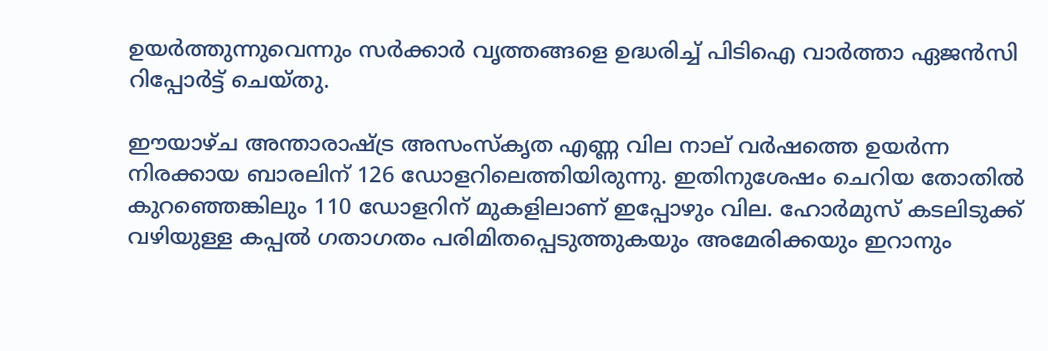ഉയർത്തുന്നുവെന്നും സർക്കാർ വൃത്തങ്ങളെ ഉദ്ധരിച്ച് പിടിഐ വാർത്താ ഏജൻസി റിപ്പോർട്ട് ചെയ്തു.

ഈയാഴ്ച അന്താരാഷ്ട്ര അസംസ്‌കൃത എണ്ണ വില നാല് വർഷത്തെ ഉയർന്ന നിരക്കായ ബാരലിന് 126 ഡോളറിലെത്തിയിരുന്നു. ഇതിനുശേഷം ചെറിയ തോതിൽ കുറഞ്ഞെങ്കിലും 110 ഡോളറിന് മുകളിലാണ് ഇപ്പോഴും വില. ഹോർമുസ് കടലിടുക്ക് വഴിയുള്ള കപ്പൽ ഗതാഗതം പരിമിതപ്പെടുത്തുകയും അമേരിക്കയും ഇറാനും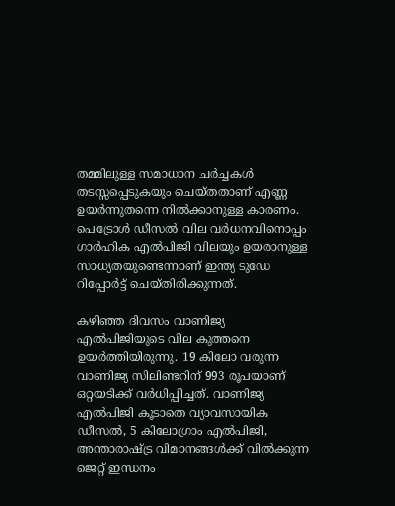തമ്മിലുള്ള സമാധാന ചർച്ചകൾ തടസ്സപ്പെടുകയും ചെയ്തതാണ് എണ്ണ ഉയർന്നുതന്നെ നിൽക്കാനുള്ള കാരണം. പെട്രോൾ ഡീസൽ വില വർധനവിനൊപ്പം ഗാർഹിക എൽപിജി വിലയും ഉയരാനുള്ള സാധ്യതയുണ്ടെന്നാണ് ഇന്ത്യ ടുഡേ റിപ്പോർട്ട് ചെയ്തിരിക്കുന്നത്.

കഴിഞ്ഞ ദിവസം വാണിജ്യ എൽപിജിയുടെ വില കുത്തനെ ഉയർത്തിയിരുന്നു. 19 കിലോ വരുന്ന വാണിജ്യ സിലിണ്ടറിന് 993 രൂപയാണ് ഒറ്റയടിക്ക് വർധിപ്പിച്ചത്. വാണിജ്യ എൽപിജി കൂടാതെ വ്യാവസായിക ഡീസൽ, 5 കിലോഗ്രാം എൽപിജി, അന്താരാഷ്ട്ര വിമാനങ്ങൾക്ക് വിൽക്കുന്ന ജെറ്റ് ഇന്ധനം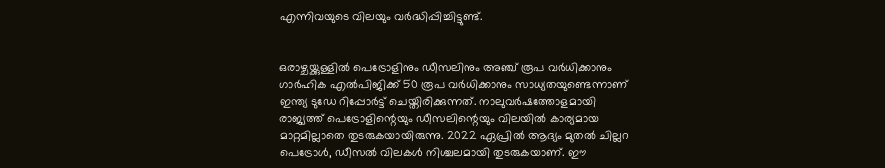എന്നിവയുടെ വിലയും വർദ്ധിപ്പിച്ചിട്ടുണ്ട്.


ഒരാഴ്ചയ്ക്കുള്ളിൽ പെട്രോളിനും ഡീസലിനും അഞ്ച് രൂപ വർധിക്കാനും ഗാർഹിക എൽപിജിക്ക് 50 രൂപ വർധിക്കാനും സാധ്യതയുണ്ടെന്നാണ് ഇന്ത്യ ടുഡേ റിപ്പോർട്ട് ചെയ്തിരിക്കുന്നത്. നാലുവർഷത്തോളമായി രാജ്യത്ത് പെട്രോളിന്റെയും ഡീസലിന്റെയും വിലയിൽ കാര്യമായ മാറ്റമില്ലാതെ തുടരുകയായിരുന്നു. 2022 ഏപ്രിൽ ആദ്യം മുതൽ ചില്ലറ പെട്രോൾ, ഡീസൽ വിലകൾ നിശ്ചലമായി തുടരുകയാണ്. ഈ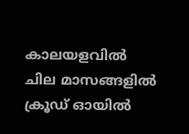കാലയളവിൽ ചില മാസങ്ങളിൽ ക്രൂഡ് ഓയിൽ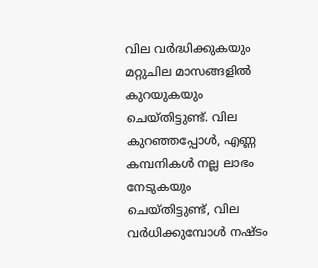വില വർദ്ധിക്കുകയും മറ്റുചില മാസങ്ങളിൽ കുറയുകയും ചെയ്തിട്ടുണ്ട്. വില കുറഞ്ഞപ്പോൾ, എണ്ണ കമ്പനികൾ നല്ല ലാഭം നേടുകയും ചെയ്തിട്ടുണ്ട്, വില വർധിക്കുമ്പോൾ നഷ്ടം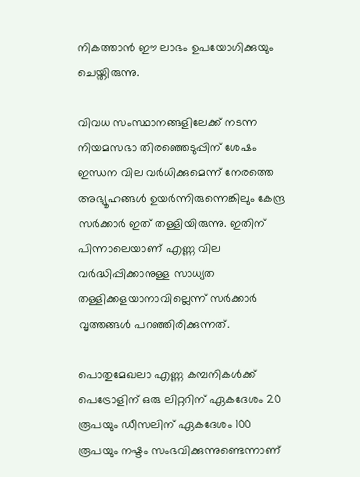നികത്താൻ ഈ ലാഭം ഉപയോഗിക്കുയും ചെയ്തിരുന്നു.

വിവധ സംസ്ഥാനങ്ങളിലേക്ക് നടന്ന നിയമസഭാ തിരഞ്ഞെടുപ്പിന് ശേഷം ഇന്ധന വില വർധിക്കുമെന്ന് നേരത്തെ അഭ്യൂഹങ്ങൾ ഉയർന്നിരുന്നെങ്കിലും കേന്ദ്ര സർക്കാർ ഇത് തള്ളിയിരുന്നു. ഇതിന് പിന്നാലെയാണ് എണ്ണ വില വർദ്ധിപ്പിക്കാനുള്ള സാധ്യത തള്ളിക്കളയാനാവില്ലെന്ന് സർക്കാർ വൃത്തങ്ങൾ പറഞ്ഞിരിക്കുന്നത്.

പൊതുമേഖലാ എണ്ണ കമ്പനികൾക്ക് പെട്രോളിന് ഒരു ലിറ്ററിന് ഏകദേശം 20 രൂപയും ഡീസലിന് ഏകദേശം 100 രൂപയും നഷ്ടം സംഭവിക്കുന്നുണ്ടെന്നാണ്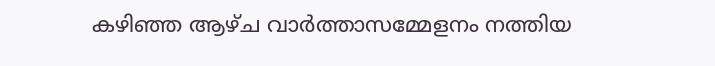കഴിഞ്ഞ ആഴ്ച വാർത്താസമ്മേളനം നത്തിയ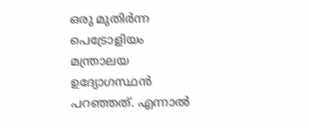ഒരു മുതിർന്ന പെട്രോളിയം മന്ത്രാലയ ഉദ്യോഗസ്ഥൻ പറഞ്ഞത്. എന്നാൽ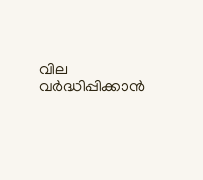വില വർദ്ധിപ്പിക്കാൻ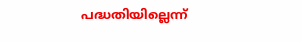പദ്ധതിയില്ലെന്ന്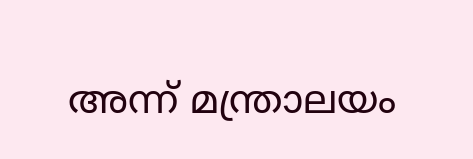അന്ന് മന്ത്രാലയം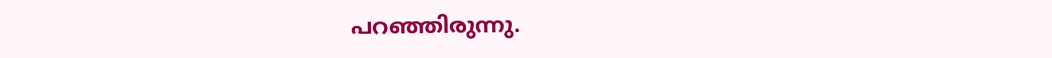പറഞ്ഞിരുന്നു.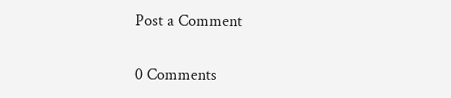Post a Comment

0 Comments